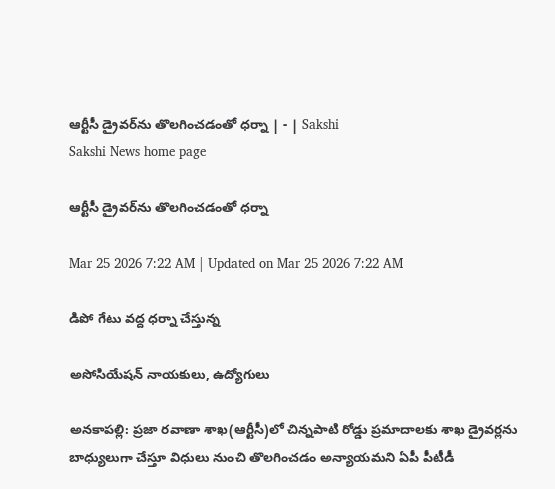ఆర్టీసీ డ్రైవర్‌ను తొలగించడంతో ధర్నా | - | Sakshi
Sakshi News home page

ఆర్టీసీ డ్రైవర్‌ను తొలగించడంతో ధర్నా

Mar 25 2026 7:22 AM | Updated on Mar 25 2026 7:22 AM

డిపో గేటు వద్ద ధర్నా చేస్తున్న

అసోసియేషన్‌ నాయకులు, ఉద్యోగులు

అనకాపల్లి: ప్రజా రవాణా శాఖ(ఆర్టీసీ)లో చిన్నపాటి రోడ్డు ప్రమాదాలకు శాఖ డ్రైవర్లను బాధ్యులుగా చేస్తూ విధులు నుంచి తొలగించడం అన్యాయమని ఏపీ పీటీడీ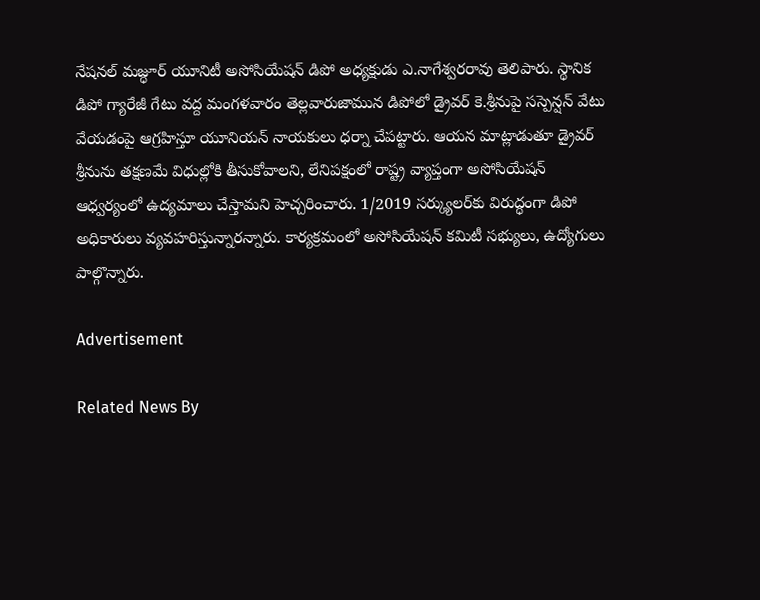నేషనల్‌ మజ్ధూర్‌ యూనిటీ అసోసియేషన్‌ డిపో అధ్యక్షుడు ఎ.నాగేశ్వరరావు తెలిపారు. స్థానిక డిపో గ్యారేజీ గేటు వద్ద మంగళవారం తెల్లవారుజామున డిపోలో డ్రైవర్‌ కె.శ్రీనుపై సస్పెన్షన్‌ వేటు వేయడంపై ఆగ్రహిస్తూ యూనియన్‌ నాయకులు ధర్నా చేపట్టారు. ఆయన మాట్లాడుతూ డ్రైవర్‌ శ్రీనును తక్షణమే విధుల్లోకి తీసుకోవాలని, లేనిపక్షంలో రాష్ట్ర వ్యాప్తంగా అసోసియేషన్‌ ఆధ్వర్యంలో ఉద్యమాలు చేస్తామని హెచ్చరించారు. 1/2019 సర్క్యులర్‌కు విరుద్ధంగా డిపో అధికారులు వ్యవహరిస్తున్నారన్నారు. కార్యక్రమంలో అసోసియేషన్‌ కమిటీ సభ్యులు, ఉద్యోగులు పాల్గొన్నారు.

Advertisement

Related News By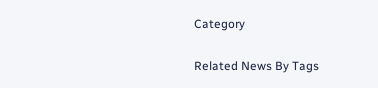Category

Related News By Tags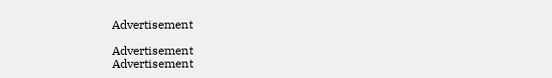Advertisement

Advertisement
Advertisement